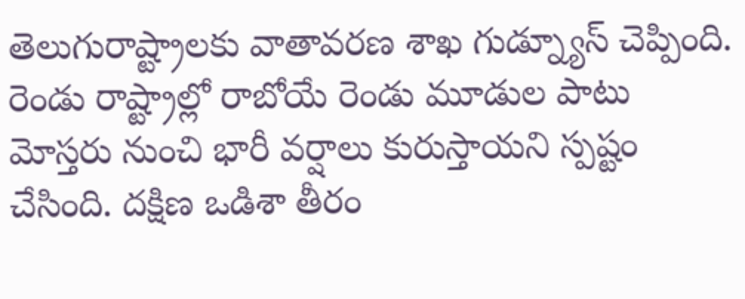తెలుగురాష్ట్రాలకు వాతావరణ శాఖ గుడ్న్యూస్ చెప్పింది. రెండు రాష్ట్రాల్లో రాబోయే రెండు మూడుల పాటు మోస్తరు నుంచి భారీ వర్షాలు కురుస్తాయని స్పష్టం చేసింది. దక్షిణ ఒడిశా తీరం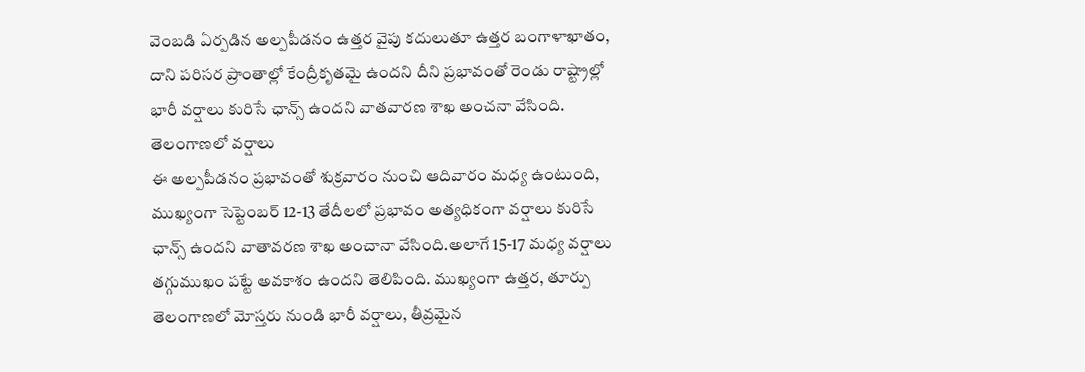వెంబడి ఏర్పడిన అల్పపీడనం ఉత్తర వైపు కదులుతూ ఉత్తర బంగాళాఖాతం, దాని పరిసర ప్రాంతాల్లో కేంద్రీకృతమై ఉందని దీని ప్రభావంతో రెండు రాష్ట్రాల్లో భారీ వర్షాలు కురిసే ఛాన్స్ ఉందని వాతవారణ శాఖ అంచనా వేసింది.
తెలంగాణలో వర్షాలు
ఈ అల్పపీడనం ప్రభావంతో శుక్రవారం నుంచి ఆదివారం మధ్య ఉంటుంది, ముఖ్యంగా సెప్టెంబర్ 12-13 తేదీలలో ప్రభావం అత్యధికంగా వర్షాలు కురిసే ఛాన్స్ ఉందని వాతావరణ శాఖ అంచానా వేసింది.అలాగే 15-17 మధ్య వర్షాలు తగ్గుముఖం పట్టే అవకాశం ఉందని తెలిపింది. ముఖ్యంగా ఉత్తర, తూర్పు తెలంగాణలో మోస్తరు నుండి భారీ వర్షాలు, తీవ్రమైన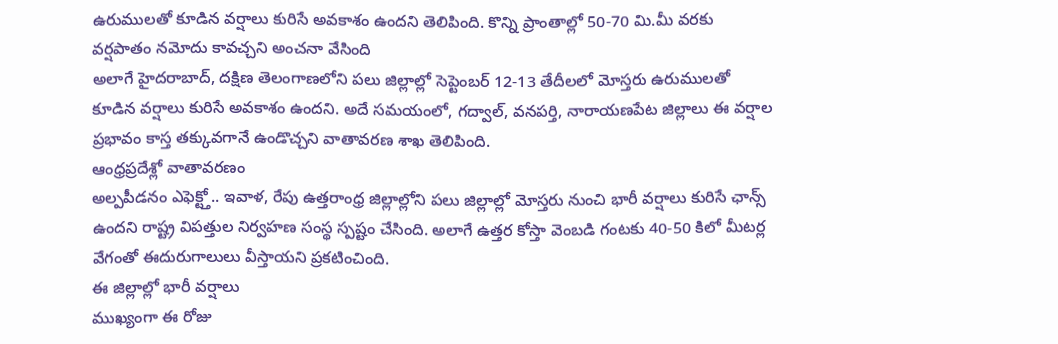ఉరుములతో కూడిన వర్షాలు కురిసే అవకాశం ఉందని తెలిపింది. కొన్ని ప్రాంతాల్లో 50-70 మి.మీ వరకు వర్షపాతం నమోదు కావచ్చని అంచనా వేసింది
అలాగే హైదరాబాద్, దక్షిణ తెలంగాణలోని పలు జిల్లాల్లో సెప్టెంబర్ 12-13 తేదీలలో మోస్తరు ఉరుములతో కూడిన వర్షాలు కురిసే అవకాశం ఉందని. అదే సమయంలో, గద్వాల్, వనపర్తి, నారాయణపేట జిల్లాలు ఈ వర్షాల ప్రభావం కాస్త తక్కువగానే ఉండొచ్చని వాతావరణ శాఖ తెలిపింది.
ఆంధ్రప్రదేశ్లో వాతావరణం
అల్పపీడనం ఎఫెక్ట్తో.. ఇవాళ, రేపు ఉత్తరాంధ్ర జిల్లాల్లోని పలు జిల్లాల్లో మోస్తరు నుంచి భారీ వర్షాలు కురిసే ఛాన్స్ ఉందని రాష్ట్ర విపత్తుల నిర్వహణ సంస్థ స్పష్టం చేసింది. అలాగే ఉత్తర కోస్తా వెంబడి గంటకు 40-50 కిలో మీటర్ల వేగంతో ఈదురుగాలులు వీస్తాయని ప్రకటించింది.
ఈ జిల్లాల్లో భారీ వర్షాలు
ముఖ్యంగా ఈ రోజు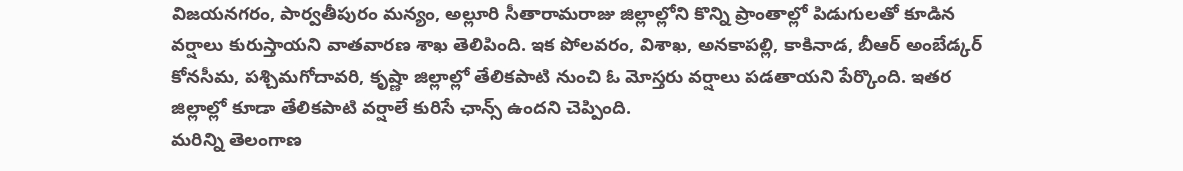విజయనగరం, పార్వతీపురం మన్యం, అల్లూరి సీతారామరాజు జిల్లాల్లోని కొన్ని ప్రాంతాల్లో పిడుగులతో కూడిన వర్షాలు కురుస్తాయని వాతవారణ శాఖ తెలిపింది. ఇక పోలవరం, విశాఖ, అనకాపల్లి, కాకినాడ, బీఆర్ అంబేడ్కర్ కోనసీమ, పశ్చిమగోదావరి, కృష్ణా జిల్లాల్లో తేలికపాటి నుంచి ఓ మోస్తరు వర్షాలు పడతాయని పేర్కొంది. ఇతర జిల్లాల్లో కూడా తేలికపాటి వర్షాలే కురిసే ఛాన్స్ ఉందని చెప్పింది.
మరిన్ని తెలంగాణ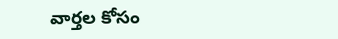వార్తల కోసం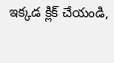ఇక్కడ క్లిక్ చేయండి,